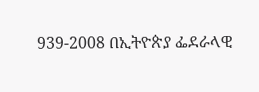939-2008 በኢትዮጵያ ፌደራላዊ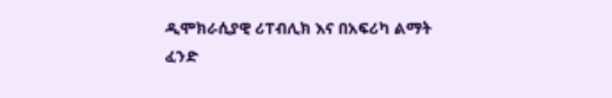ዲሞክራሲያዊ ሪፐብሊክ እና በአፍሪካ ልማት ፈንድ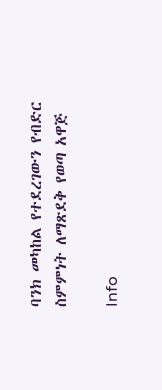ባንክ መካከል የተደረገውን የብድር ስምምነት ለማጽደቅ የወጣ አዋጅ

Info